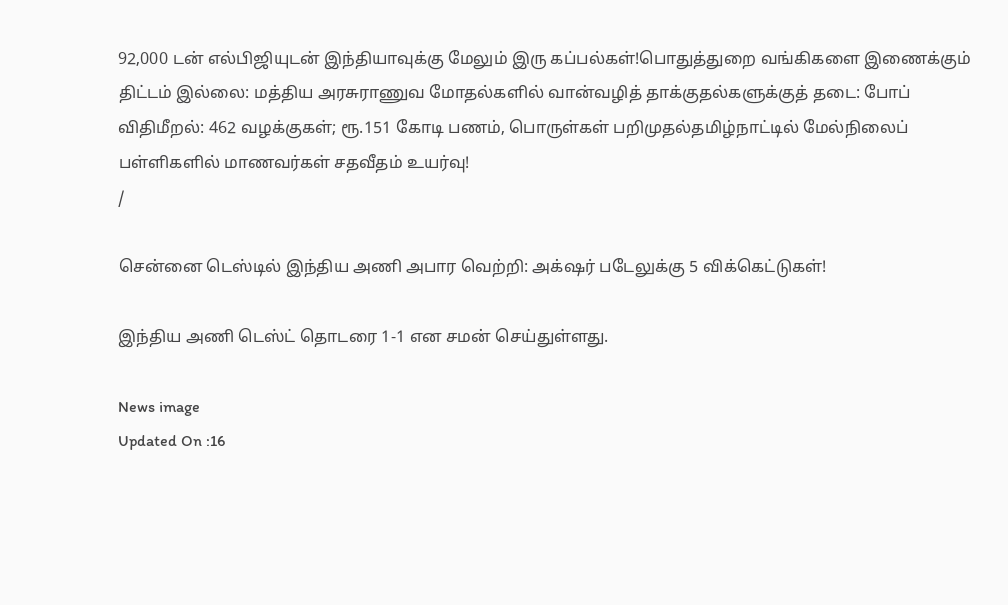92,000 டன் எல்பிஜியுடன் இந்தியாவுக்கு மேலும் இரு கப்பல்கள்!பொதுத்துறை வங்கிகளை இணைக்கும் திட்டம் இல்லை: மத்திய அரசுராணுவ மோதல்களில் வான்வழித் தாக்குதல்களுக்குத் தடை: போப் விதிமீறல்: 462 வழக்குகள்; ரூ.151 கோடி பணம், பொருள்கள் பறிமுதல்தமிழ்நாட்டில் மேல்நிலைப் பள்ளிகளில் மாணவர்கள் சதவீதம் உயர்வு!
/

சென்னை டெஸ்டில் இந்திய அணி அபார வெற்றி: அக்‌ஷர் படேலுக்கு 5 விக்கெட்டுகள்!

இந்திய அணி டெஸ்ட் தொடரை 1-1 என சமன் செய்துள்ளது.

News image
Updated On :16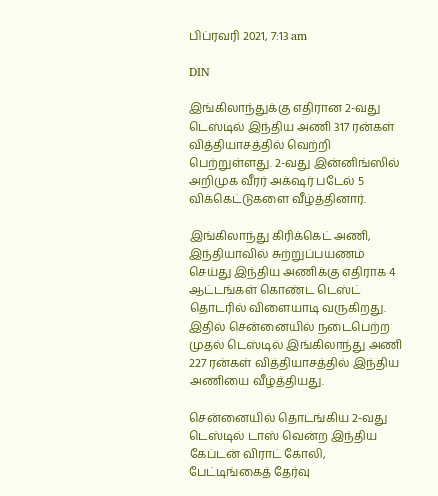பிப்ரவரி 2021, 7:13 am

DIN

இங்கிலாந்துக்கு எதிரான 2-வது டெஸ்டில் இந்திய அணி 317 ரன்கள் வித்தியாசத்தில் வெற்றி பெற்றுள்ளது. 2-வது இன்னிங்ஸில் அறிமுக வீரர் அக்‌ஷர் படேல் 5 விக்கெட்டுகளை வீழ்த்தினார்.

இங்கிலாந்து கிரிக்கெட் அணி, இந்தியாவில் சுற்றுப்பயணம் செய்து இந்திய அணிக்கு எதிராக 4 ஆட்டங்கள் கொண்ட டெஸ்ட் தொடரில் விளையாடி வருகிறது. இதில் சென்னையில் நடைபெற்ற முதல் டெஸ்டில் இங்கிலாந்து அணி 227 ரன்கள் வித்தியாசத்தில் இந்திய அணியை வீழ்த்தியது.

சென்னையில் தொடங்கிய 2-வது டெஸ்டில் டாஸ் வென்ற இந்திய கேப்டன் விராட் கோலி, பேட்டிங்கைத் தேர்வு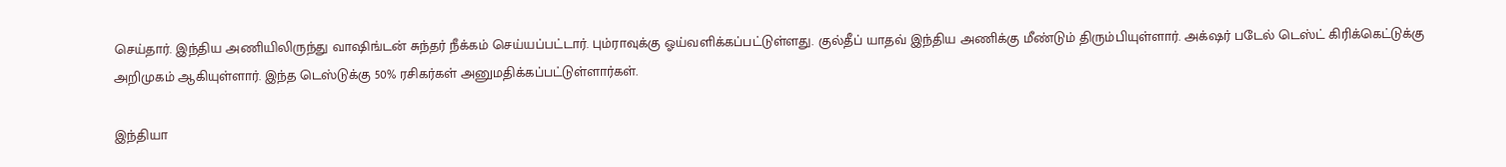செய்தார். இந்திய அணியிலிருந்து வாஷிங்டன் சுந்தர் நீக்கம் செய்யப்பட்டார். பும்ராவுக்கு ஓய்வளிக்கப்பட்டுள்ளது. குல்தீப் யாதவ் இந்திய அணிக்கு மீண்டும் திரும்பியுள்ளார். அக்‌ஷர் படேல் டெஸ்ட் கிரிக்கெட்டுக்கு அறிமுகம் ஆகியுள்ளார். இந்த டெஸ்டுக்கு 50% ரசிகர்கள் அனுமதிக்கப்பட்டுள்ளார்கள்.

இந்தியா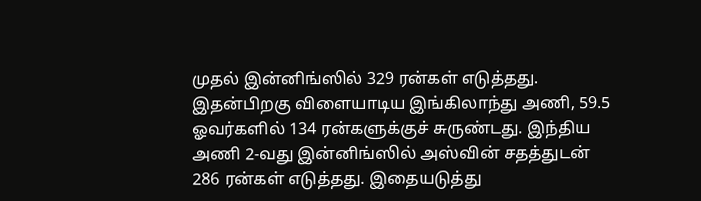முதல் இன்னிங்ஸில் 329 ரன்கள் எடுத்தது. இதன்பிறகு விளையாடிய இங்கிலாந்து அணி, 59.5 ஓவர்களில் 134 ரன்களுக்குச் சுருண்டது. இந்திய அணி 2-வது இன்னிங்ஸில் அஸ்வின் சதத்துடன் 286 ரன்கள் எடுத்தது. இதையடுத்து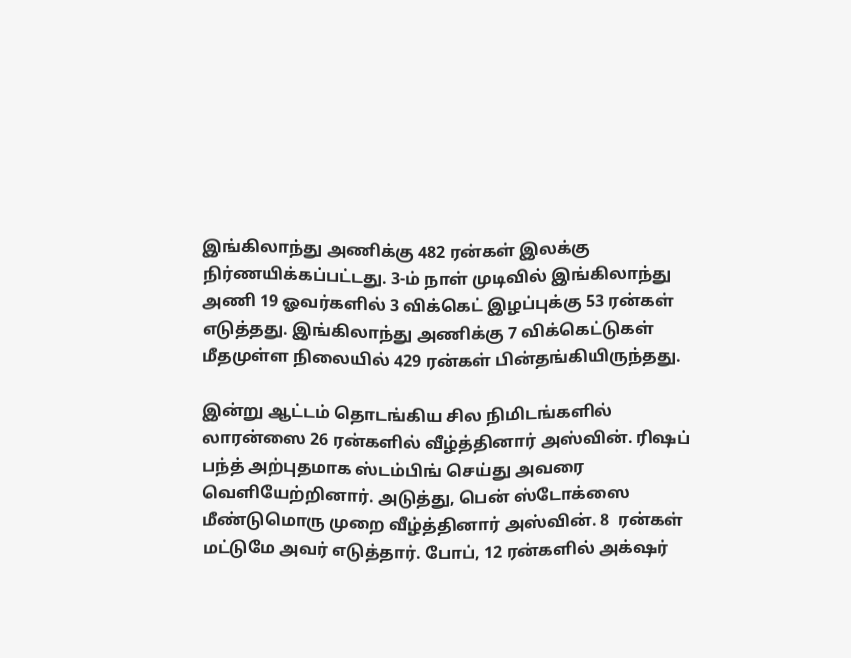இங்கிலாந்து அணிக்கு 482 ரன்கள் இலக்கு நிர்ணயிக்கப்பட்டது. 3-ம் நாள் முடிவில் இங்கிலாந்து அணி 19 ஓவர்களில் 3 விக்கெட் இழப்புக்கு 53 ரன்கள் எடுத்தது. இங்கிலாந்து அணிக்கு 7 விக்கெட்டுகள் மீதமுள்ள நிலையில் 429 ரன்கள் பின்தங்கியிருந்தது.

இன்று ஆட்டம் தொடங்கிய சில நிமிடங்களில் லாரன்ஸை 26 ரன்களில் வீழ்த்தினார் அஸ்வின். ரிஷப் பந்த் அற்புதமாக ஸ்டம்பிங் செய்து அவரை வெளியேற்றினார். அடுத்து, பென் ஸ்டோக்ஸை மீண்டுமொரு முறை வீழ்த்தினார் அஸ்வின். 8  ரன்கள் மட்டுமே அவர் எடுத்தார். போப், 12 ரன்களில் அக்‌ஷர்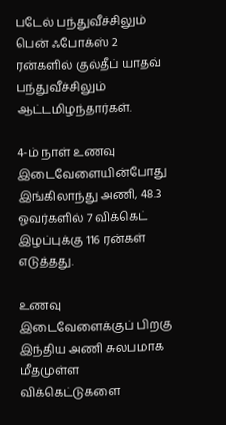படேல் பந்துவீச்சிலும் பென் ஃபோக்ஸ் 2 ரன்களில் குல்தீப் யாதவ் பந்துவீச்சிலும் ஆட்டமிழந்தார்கள்.

4-ம் நாள் உணவு இடைவேளையின்போது இங்கிலாந்து அணி, 48.3 ஓவர்களில் 7 விக்கெட் இழப்புக்கு 116 ரன்கள் எடுத்தது.

உணவு இடைவேளைக்குப் பிறகு இந்திய அணி சுலபமாக மீதமுள்ள விக்கெட்டுகளை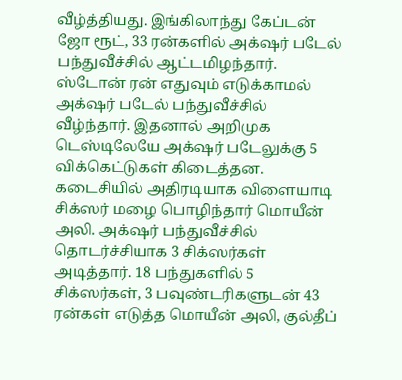வீழ்த்தியது. இங்கிலாந்து கேப்டன் ஜோ ரூட், 33 ரன்களில் அக்‌ஷர் படேல் பந்துவீச்சில் ஆட்டமிழந்தார். ஸ்டோன் ரன் எதுவும் எடுக்காமல் அக்‌ஷர் படேல் பந்துவீச்சில் வீழ்ந்தார். இதனால் அறிமுக டெஸ்டிலேயே அக்‌ஷர் படேலுக்கு 5 விக்கெட்டுகள் கிடைத்தன. கடைசியில் அதிரடியாக விளையாடி சிக்ஸர் மழை பொழிந்தார் மொயீன் அலி. அக்‌ஷர் பந்துவீச்சில் தொடர்ச்சியாக 3 சிக்ஸர்கள் அடித்தார். 18 பந்துகளில் 5 சிக்ஸர்கள், 3 பவுண்டரிகளுடன் 43 ரன்கள் எடுத்த மொயீன் அலி, குல்தீப்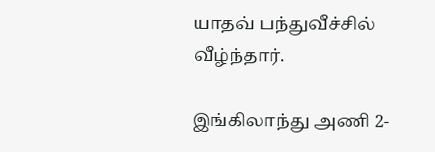யாதவ் பந்துவீச்சில் வீழ்ந்தார்.

இங்கிலாந்து அணி 2-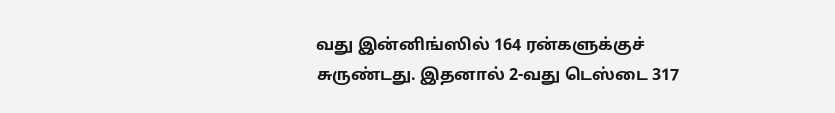வது இன்னிங்ஸில் 164 ரன்களுக்குச் சுருண்டது. இதனால் 2-வது டெஸ்டை 317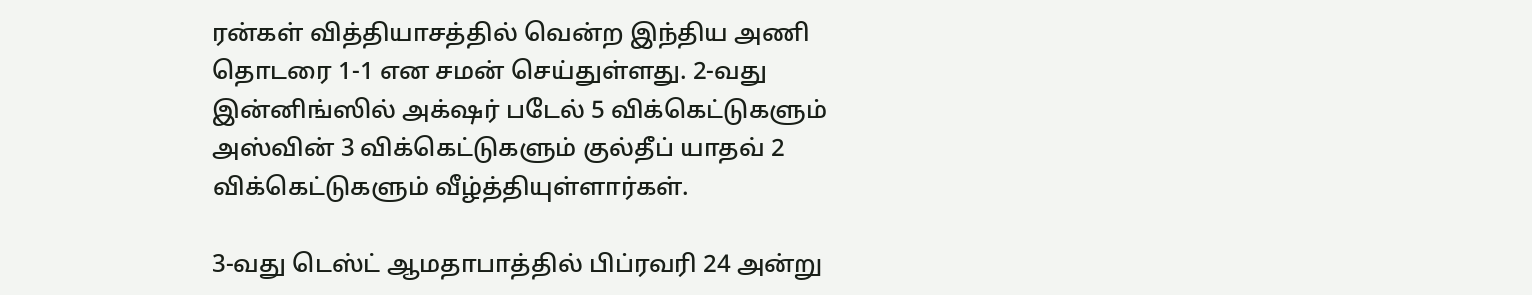ரன்கள் வித்தியாசத்தில் வென்ற இந்திய அணி தொடரை 1-1 என சமன் செய்துள்ளது. 2-வது இன்னிங்ஸில் அக்‌ஷர் படேல் 5 விக்கெட்டுகளும் அஸ்வின் 3 விக்கெட்டுகளும் குல்தீப் யாதவ் 2 விக்கெட்டுகளும் வீழ்த்தியுள்ளார்கள்.

3-வது டெஸ்ட் ஆமதாபாத்தில் பிப்ரவரி 24 அன்று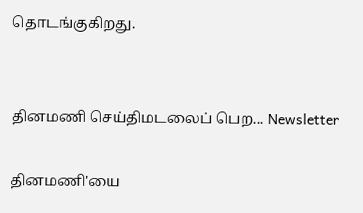தொடங்குகிறது.


தினமணி செய்திமடலைப் பெற... Newsletter

தினமணி'யை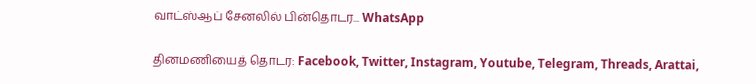வாட்ஸ்ஆப் சேனலில் பின்தொடர... WhatsApp

தினமணியைத் தொடர: Facebook, Twitter, Instagram, Youtube, Telegram, Threads, Arattai,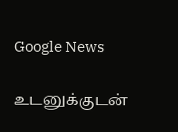Google News

உடனுக்குடன்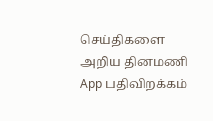செய்திகளை அறிய தினமணி App பதிவிறக்கம்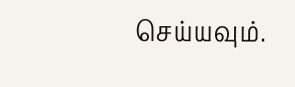செய்யவும்.